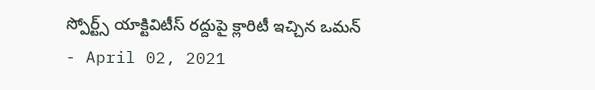స్పోర్ట్స్ యాక్టివిటీస్ రద్దుపై క్లారిటీ ఇచ్చిన ఒమన్
- April 02, 2021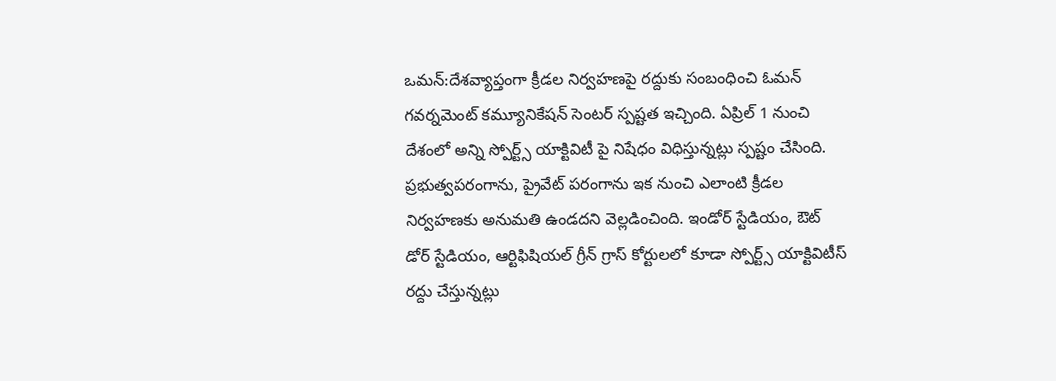ఒమన్:దేశవ్యాప్తంగా క్రీడల నిర్వహణపై రద్దుకు సంబంధించి ఓమన్ గవర్నమెంట్ కమ్యూనికేషన్ సెంటర్ స్పష్టత ఇచ్చింది. ఏప్రిల్ 1 నుంచి దేశంలో అన్ని స్పోర్ట్స్ యాక్టివిటీ పై నిషేధం విధిస్తున్నట్లు స్పష్టం చేసింది. ప్రభుత్వపరంగాను, ప్రైవేట్ పరంగాను ఇక నుంచి ఎలాంటి క్రీడల నిర్వహణకు అనుమతి ఉండదని వెల్లడించింది. ఇండోర్ స్టేడియం, ఔట్ డోర్ స్టేడియం, ఆర్టిఫిషియల్ గ్రీన్ గ్రాస్ కోర్టులలో కూడా స్పోర్ట్స్ యాక్టివిటీస్ రద్దు చేస్తున్నట్లు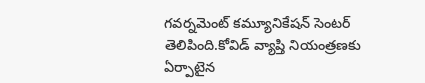గవర్నమెంట్ కమ్యూనికేషన్ సెంటర్ తెలిపింది.కోవిడ్ వ్యాప్తి నియంత్రణకు ఏర్పాటైన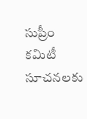సుప్రీం కమిటీ సూచనలకు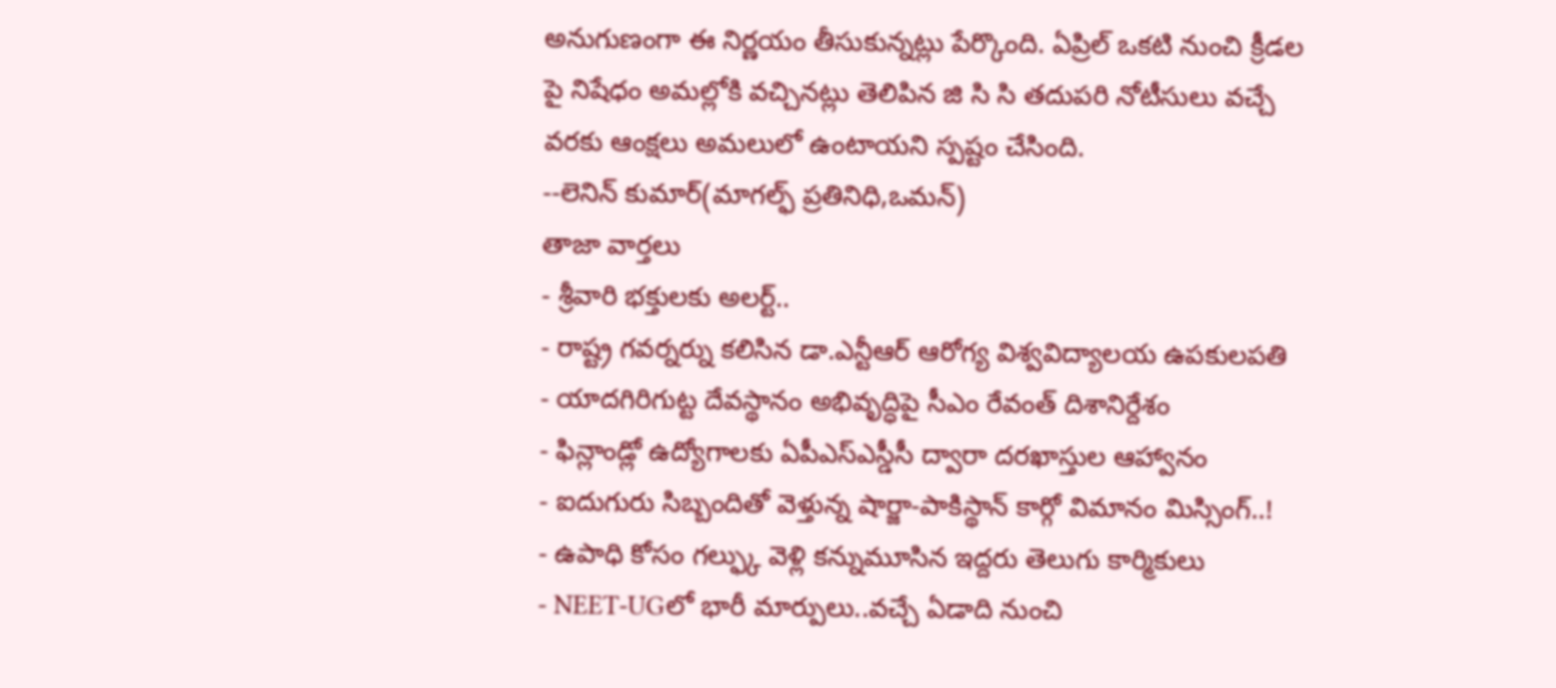అనుగుణంగా ఈ నిర్ణయం తీసుకున్నట్లు పేర్కొంది. ఏప్రిల్ ఒకటి నుంచి క్రీడల పై నిషేధం అమల్లోకి వచ్చినట్లు తెలిపిన జి సి సి తదుపరి నోటీసులు వచ్చే వరకు ఆంక్షలు అమలులో ఉంటాయని స్పష్టం చేసింది.
--లెనిన్ కుమార్(మాగల్ఫ్ ప్రతినిధి,ఒమన్)
తాజా వార్తలు
- శ్రీవారి భక్తులకు అలర్ట్..
- రాష్ట్ర గవర్నర్ను కలిసిన డా.ఎన్టీఆర్ ఆరోగ్య విశ్వవిద్యాలయ ఉపకులపతి
- యాదగిరిగుట్ట దేవస్థానం అభివృద్ధిపై సీఎం రేవంత్ దిశానిర్దేశం
- ఫిన్లాండ్లో ఉద్యోగాలకు ఏపీఎస్ఎస్డీసీ ద్వారా దరఖాస్తుల ఆహ్వానం
- ఐదుగురు సిబ్బందితో వెళ్తున్న షార్జా-పాకిస్థాన్ కార్గో విమానం మిస్సింగ్..!
- ఉపాధి కోసం గల్ఫ్కు వెళ్లి కన్నుమూసిన ఇద్దరు తెలుగు కార్మికులు
- NEET-UGలో భారీ మార్పులు..వచ్చే ఏడాది నుంచి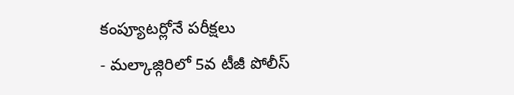కంప్యూటర్లోనే పరీక్షలు
- మల్కాజ్గిరిలో 5వ టీజీ పోలీస్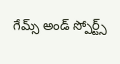గేమ్స్ అండ్ స్పోర్ట్స్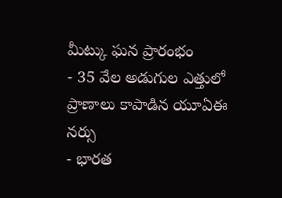మీట్కు ఘన ప్రారంభం
- 35 వేల అడుగుల ఎత్తులో ప్రాణాలు కాపాడిన యూఏఈ నర్సు
- భారత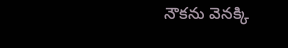నౌకను వెనక్కి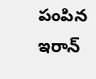పంపిన ఇరాన్